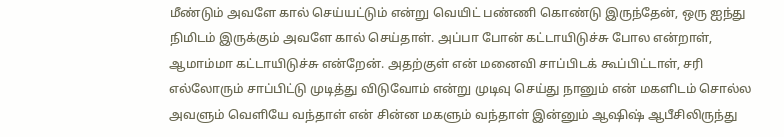மீண்டும் அவளே கால் செய்யட்டும் என்று வெயிட் பண்ணி கொண்டு இருந்தேன், ஒரு ஐந்து நிமிடம் இருக்கும் அவளே கால் செய்தாள். அப்பா போன் கட்டாயிடுச்சு போல என்றாள், ஆமாம்மா கட்டாயிடுச்சு என்றேன். அதற்குள் என் மனைவி சாப்பிடக் கூப்பிட்டாள், சரி எல்லோரும் சாப்பிட்டு முடித்து விடுவோம் என்று முடிவு செய்து நானும் என் மகளிடம் சொல்ல அவளும் வெளியே வந்தாள் என் சின்ன மகளும் வந்தாள் இன்னும் ஆஷிஷ் ஆபீசிலிருந்து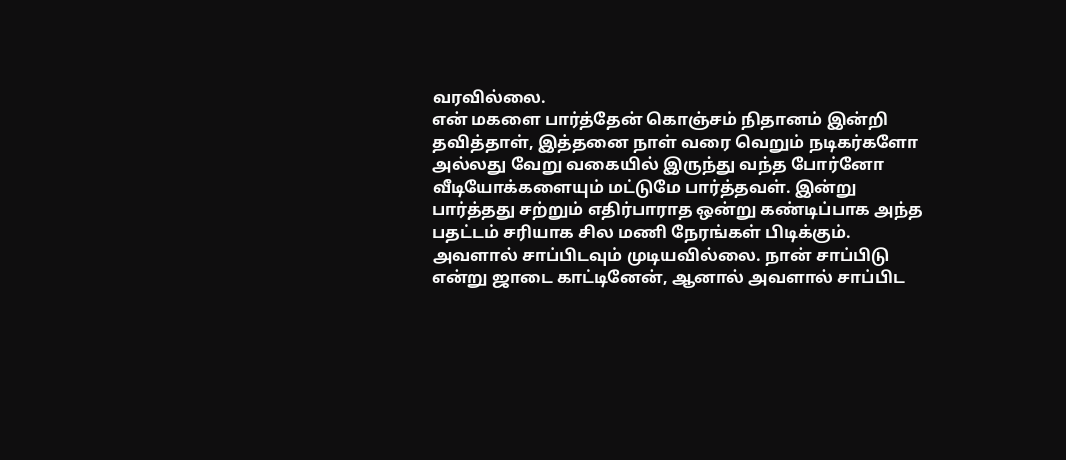வரவில்லை.
என் மகளை பார்த்தேன் கொஞ்சம் நிதானம் இன்றி தவித்தாள், இத்தனை நாள் வரை வெறும் நடிகர்களோ அல்லது வேறு வகையில் இருந்து வந்த போர்னோ வீடியோக்களையும் மட்டுமே பார்த்தவள். இன்று பார்த்தது சற்றும் எதிர்பாராத ஒன்று கண்டிப்பாக அந்த பதட்டம் சரியாக சில மணி நேரங்கள் பிடிக்கும்.
அவளால் சாப்பிடவும் முடியவில்லை. நான் சாப்பிடு என்று ஜாடை காட்டினேன், ஆனால் அவளால் சாப்பிட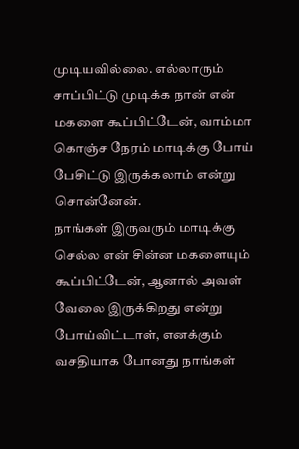முடியவில்லை. எல்லாரும் சாப்பிட்டு முடிக்க நான் என் மகளை கூப்பிட்டேன், வாம்மா கொஞ்ச நேரம் மாடிக்கு போய் பேசிட்டு இருக்கலாம் என்று சொன்னேன்.
நாங்கள் இருவரும் மாடிக்கு செல்ல என் சின்ன மகளையும் கூப்பிட்டேன், ஆனால் அவள் வேலை இருக்கிறது என்று போய்விட்டாள், எனக்கும் வசதியாக போனது நாங்கள்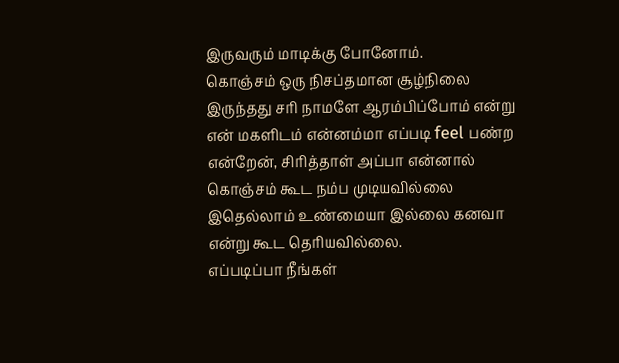இருவரும் மாடிக்கு போனோம்.
கொஞ்சம் ஒரு நிசப்தமான சூழ்நிலை இருந்தது சரி நாமளே ஆரம்பிப்போம் என்று என் மகளிடம் என்னம்மா எப்படி feel பண்ற என்றேன், சிரித்தாள் அப்பா என்னால் கொஞ்சம் கூட நம்ப முடியவில்லை இதெல்லாம் உண்மையா இல்லை கனவா என்று கூட தெரியவில்லை.
எப்படிப்பா நீங்கள்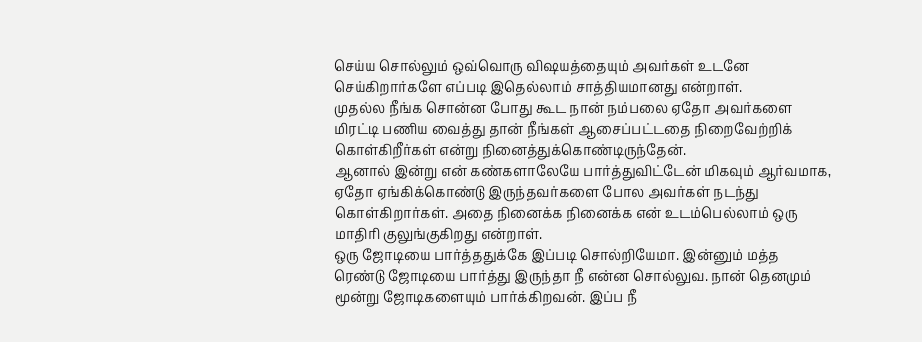செய்ய சொல்லும் ஒவ்வொரு விஷயத்தையும் அவர்கள் உடனே செய்கிறார்களே எப்படி இதெல்லாம் சாத்தியமானது என்றாள்.
முதல்ல நீங்க சொன்ன போது கூட நான் நம்பலை ஏதோ அவர்களை மிரட்டி பணிய வைத்து தான் நீங்கள் ஆசைப்பட்டதை நிறைவேற்றிக் கொள்கிறீர்கள் என்று நினைத்துக்கொண்டிருந்தேன்.
ஆனால் இன்று என் கண்களாலேயே பார்த்துவிட்டேன் மிகவும் ஆர்வமாக, ஏதோ ஏங்கிக்கொண்டு இருந்தவர்களை போல அவர்கள் நடந்து கொள்கிறார்கள். அதை நினைக்க நினைக்க என் உடம்பெல்லாம் ஒரு மாதிரி குலுங்குகிறது என்றாள்.
ஒரு ஜோடியை பார்த்ததுக்கே இப்படி சொல்றியேமா. இன்னும் மத்த ரெண்டு ஜோடியை பார்த்து இருந்தா நீ என்ன சொல்லுவ. நான் தெனமும் மூன்று ஜோடிகளையும் பார்க்கிறவன். இப்ப நீ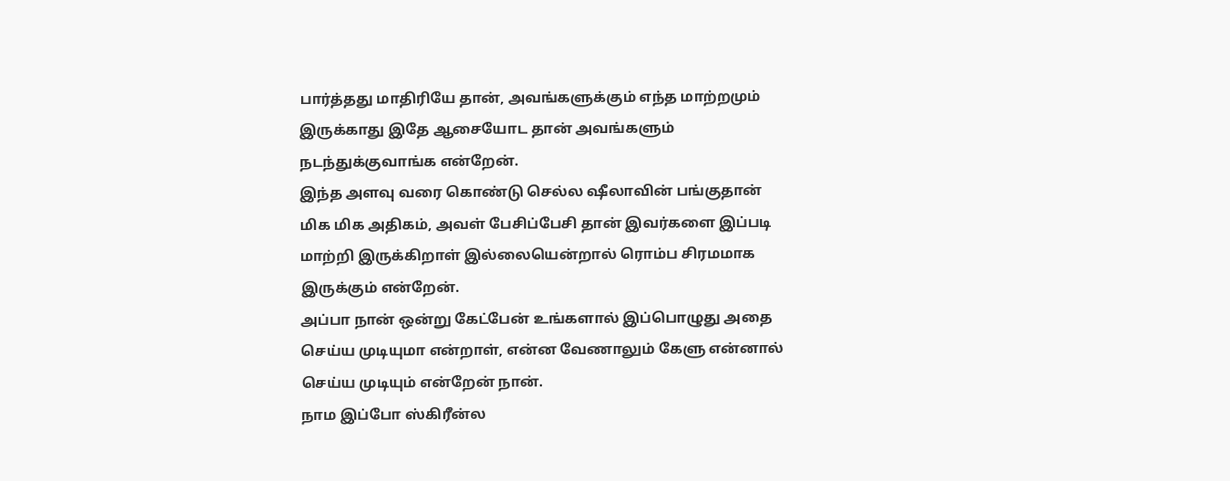பார்த்தது மாதிரியே தான், அவங்களுக்கும் எந்த மாற்றமும் இருக்காது இதே ஆசையோட தான் அவங்களும் நடந்துக்குவாங்க என்றேன்.
இந்த அளவு வரை கொண்டு செல்ல ஷீலாவின் பங்குதான் மிக மிக அதிகம், அவள் பேசிப்பேசி தான் இவர்களை இப்படி மாற்றி இருக்கிறாள் இல்லையென்றால் ரொம்ப சிரமமாக இருக்கும் என்றேன்.
அப்பா நான் ஒன்று கேட்பேன் உங்களால் இப்பொழுது அதை செய்ய முடியுமா என்றாள், என்ன வேணாலும் கேளு என்னால் செய்ய முடியும் என்றேன் நான்.
நாம இப்போ ஸ்கிரீன்ல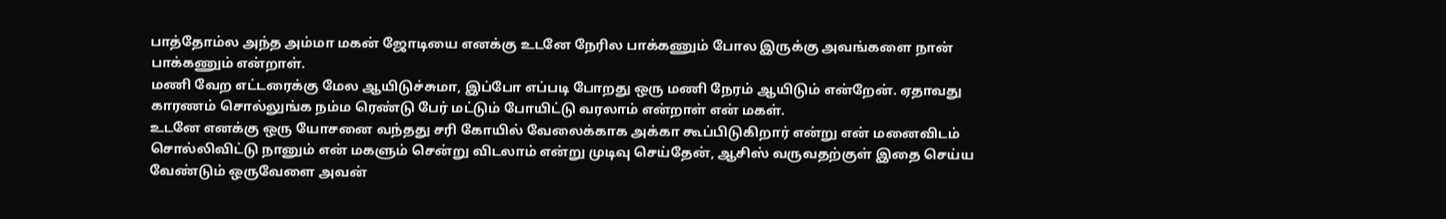பாத்தோம்ல அந்த அம்மா மகன் ஜோடியை எனக்கு உடனே நேரில பாக்கணும் போல இருக்கு அவங்களை நான் பாக்கணும் என்றாள்.
மணி வேற எட்டரைக்கு மேல ஆயிடுச்சுமா, இப்போ எப்படி போறது ஒரு மணி நேரம் ஆயிடும் என்றேன். ஏதாவது காரணம் சொல்லுங்க நம்ம ரெண்டு பேர் மட்டும் போயிட்டு வரலாம் என்றாள் என் மகள்.
உடனே எனக்கு ஒரு யோசனை வந்தது சரி கோயில் வேலைக்காக அக்கா கூப்பிடுகிறார் என்று என் மனைவிடம் சொல்லிவிட்டு நானும் என் மகளும் சென்று விடலாம் என்று முடிவு செய்தேன், ஆசிஸ் வருவதற்குள் இதை செய்ய வேண்டும் ஒருவேளை அவன்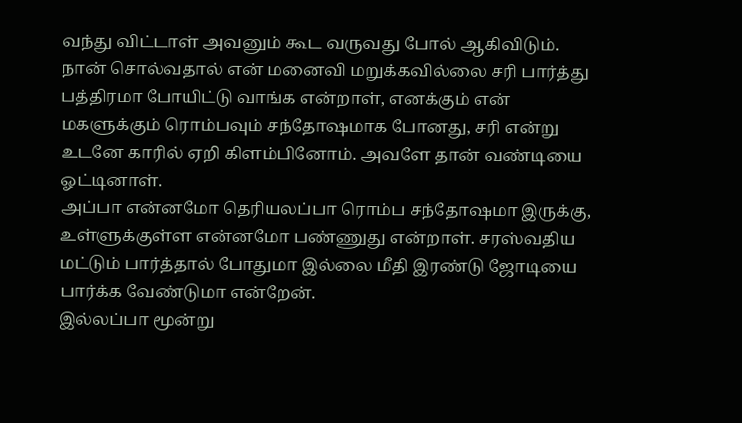வந்து விட்டாள் அவனும் கூட வருவது போல் ஆகிவிடும்.
நான் சொல்வதால் என் மனைவி மறுக்கவில்லை சரி பார்த்து பத்திரமா போயிட்டு வாங்க என்றாள், எனக்கும் என் மகளுக்கும் ரொம்பவும் சந்தோஷமாக போனது, சரி என்று உடனே காரில் ஏறி கிளம்பினோம். அவளே தான் வண்டியை ஓட்டினாள்.
அப்பா என்னமோ தெரியலப்பா ரொம்ப சந்தோஷமா இருக்கு, உள்ளுக்குள்ள என்னமோ பண்ணுது என்றாள். சரஸ்வதிய மட்டும் பார்த்தால் போதுமா இல்லை மீதி இரண்டு ஜோடியை பார்க்க வேண்டுமா என்றேன்.
இல்லப்பா மூன்று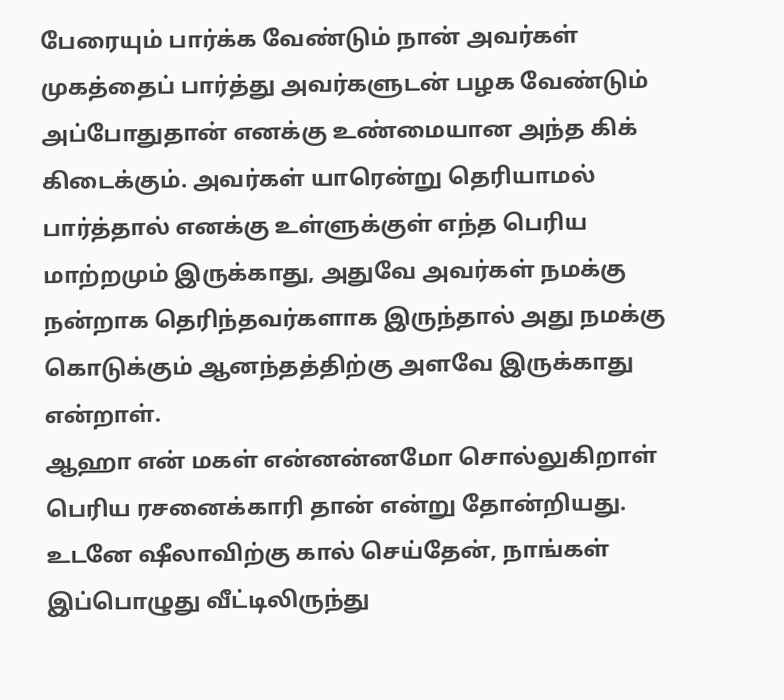பேரையும் பார்க்க வேண்டும் நான் அவர்கள் முகத்தைப் பார்த்து அவர்களுடன் பழக வேண்டும் அப்போதுதான் எனக்கு உண்மையான அந்த கிக் கிடைக்கும். அவர்கள் யாரென்று தெரியாமல் பார்த்தால் எனக்கு உள்ளுக்குள் எந்த பெரிய மாற்றமும் இருக்காது, அதுவே அவர்கள் நமக்கு நன்றாக தெரிந்தவர்களாக இருந்தால் அது நமக்கு கொடுக்கும் ஆனந்தத்திற்கு அளவே இருக்காது என்றாள்.
ஆஹா என் மகள் என்னன்னமோ சொல்லுகிறாள் பெரிய ரசனைக்காரி தான் என்று தோன்றியது. உடனே ஷீலாவிற்கு கால் செய்தேன், நாங்கள் இப்பொழுது வீட்டிலிருந்து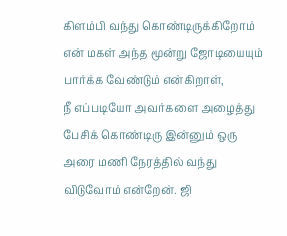கிளம்பி வந்து கொண்டிருக்கிறோம் என் மகள் அந்த மூன்று ஜோடியையும் பார்க்க வேண்டும் என்கிறாள்,
நீ எப்படியோ அவர்களை அழைத்து பேசிக் கொண்டிரு இன்னும் ஒரு அரை மணி நேரத்தில் வந்து விடுவோம் என்றேன். ஜி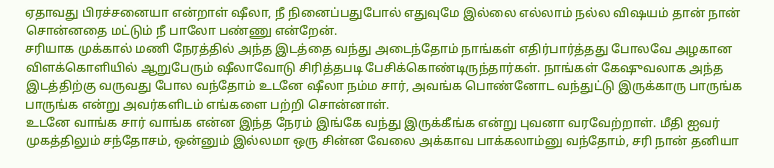ஏதாவது பிரச்சனையா என்றாள் ஷீலா, நீ நினைப்பதுபோல் எதுவுமே இல்லை எல்லாம் நல்ல விஷயம் தான் நான் சொன்னதை மட்டும் நீ பாலோ பண்ணு என்றேன்.
சரியாக முக்கால் மணி நேரத்தில் அந்த இடத்தை வந்து அடைந்தோம் நாங்கள் எதிர்பார்த்தது போலவே அழகான விளக்கொளியில் ஆறுபேரும் ஷீலாவோடு சிரித்தபடி பேசிக்கொண்டிருந்தார்கள். நாங்கள் கேஷுவலாக அந்த இடத்திற்கு வருவது போல வந்தோம் உடனே ஷீலா நம்ம சார், அவங்க பொண்னோட வந்துட்டு இருக்காரு பாருங்க பாருங்க என்று அவர்களிடம் எங்களை பற்றி சொன்னாள்.
உடனே வாங்க சார் வாங்க என்ன இந்த நேரம் இங்கே வந்து இருக்கீங்க என்று புவனா வரவேற்றாள். மீதி ஐவர் முகத்திலும் சந்தோசம், ஒன்னும் இல்லமா ஒரு சின்ன வேலை அக்காவ பாக்கலாம்னு வந்தோம், சரி நான் தனியா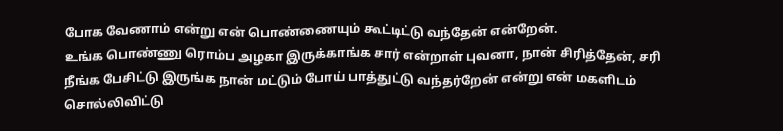போக வேணாம் என்று என் பொண்ணையும் கூட்டிட்டு வந்தேன் என்றேன்.
உங்க பொண்ணு ரொம்ப அழகா இருக்காங்க சார் என்றாள் புவனா, நான் சிரித்தேன், சரி நீங்க பேசிட்டு இருங்க நான் மட்டும் போய் பாத்துட்டு வந்தர்றேன் என்று என் மகளிடம் சொல்லிவிட்டு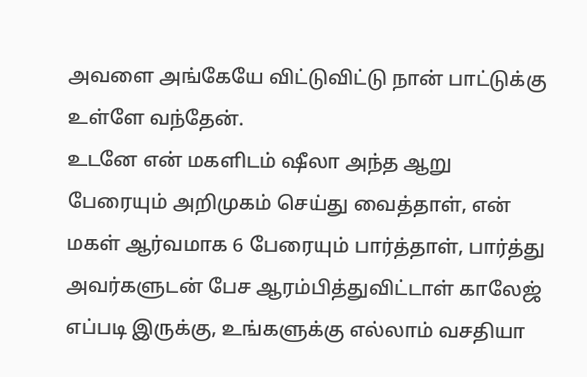அவளை அங்கேயே விட்டுவிட்டு நான் பாட்டுக்கு உள்ளே வந்தேன்.
உடனே என் மகளிடம் ஷீலா அந்த ஆறு பேரையும் அறிமுகம் செய்து வைத்தாள், என் மகள் ஆர்வமாக 6 பேரையும் பார்த்தாள், பார்த்து அவர்களுடன் பேச ஆரம்பித்துவிட்டாள் காலேஜ் எப்படி இருக்கு, உங்களுக்கு எல்லாம் வசதியா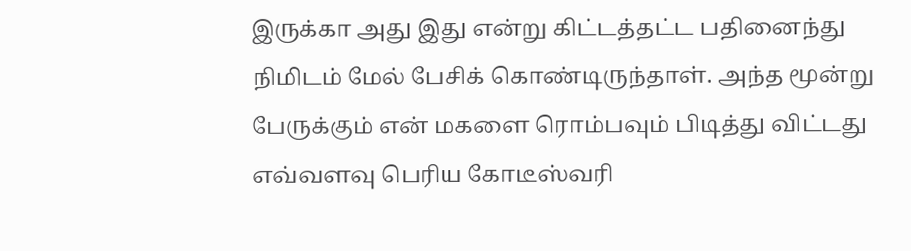இருக்கா அது இது என்று கிட்டத்தட்ட பதினைந்து நிமிடம் மேல் பேசிக் கொண்டிருந்தாள். அந்த மூன்று பேருக்கும் என் மகளை ரொம்பவும் பிடித்து விட்டது எவ்வளவு பெரிய கோடீஸ்வரி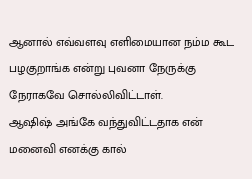ஆனால் எவ்வளவு எளிமையான நம்ம கூட பழகுறாங்க என்று புவனா நேருக்கு நேராகவே சொல்லிவிட்டாள்.
ஆஷிஷ் அங்கே வந்துவிட்டதாக என் மனைவி எனக்கு கால்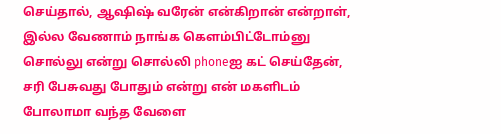செய்தால், ஆஷிஷ் வரேன் என்கிறான் என்றாள், இல்ல வேணாம் நாங்க கெளம்பிட்டோம்னு சொல்லு என்று சொல்லி phoneஐ கட் செய்தேன், சரி பேசுவது போதும் என்று என் மகளிடம் போலாமா வந்த வேளை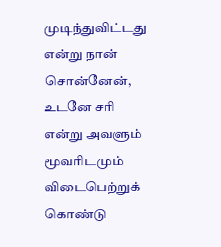முடிந்துவிட்டது என்று நான் சொன்னேன், உடனே சரி என்று அவளும் மூவரிடமும் விடைபெற்றுக் கொண்டு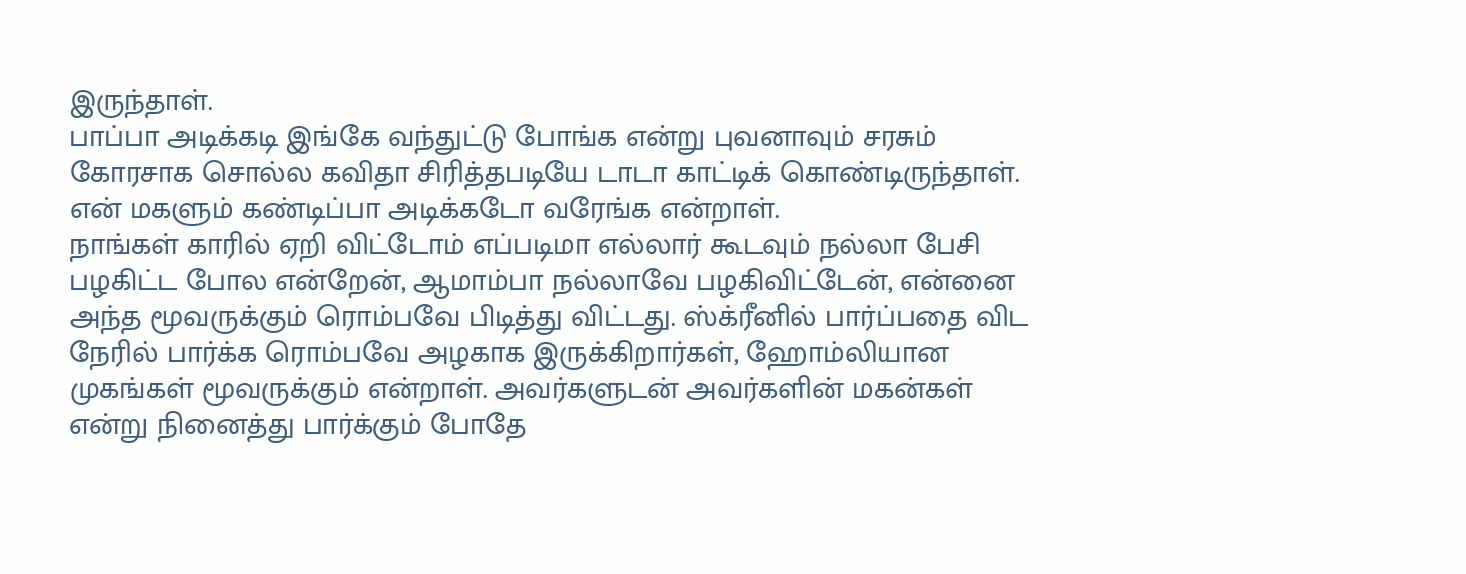இருந்தாள்.
பாப்பா அடிக்கடி இங்கே வந்துட்டு போங்க என்று புவனாவும் சரசும் கோரசாக சொல்ல கவிதா சிரித்தபடியே டாடா காட்டிக் கொண்டிருந்தாள். என் மகளும் கண்டிப்பா அடிக்கடோ வரேங்க என்றாள்.
நாங்கள் காரில் ஏறி விட்டோம் எப்படிமா எல்லார் கூடவும் நல்லா பேசி பழகிட்ட போல என்றேன், ஆமாம்பா நல்லாவே பழகிவிட்டேன், என்னை அந்த மூவருக்கும் ரொம்பவே பிடித்து விட்டது. ஸ்க்ரீனில் பார்ப்பதை விட நேரில் பார்க்க ரொம்பவே அழகாக இருக்கிறார்கள், ஹோம்லியான முகங்கள் மூவருக்கும் என்றாள். அவர்களுடன் அவர்களின் மகன்கள் என்று நினைத்து பார்க்கும் போதே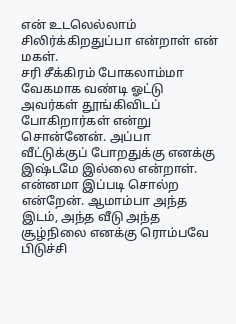என் உடலெல்லாம் சிலிர்க்கிறதுப்பா என்றாள் என் மகள்.
சரி சீக்கிரம் போகலாம்மா வேகமாக வண்டி ஓட்டு அவர்கள் தூங்கிவிடப் போகிறார்கள் என்று சொன்னேன். அப்பா வீட்டுக்குப் போறதுக்கு எனக்கு இஷ்டமே இல்லை என்றாள். என்னமா இப்படி சொல்ற என்றேன். ஆமாம்பா அந்த இடம், அந்த வீடு அந்த சூழ்நிலை எனக்கு ரொம்பவே பிடுச்சி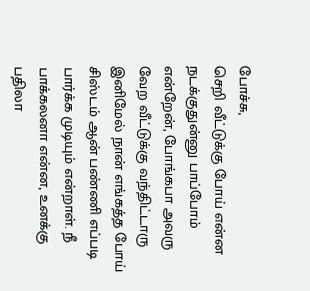போச்சு,
செறி வீட்டுக்கு போய் என்ன நடக்குதுன்னு பாப்போம் என்றேன், போங்கபா அவரு வேற வீட்டுக்கு வந்திட்டாரு இனிமேல் நான் எங்கத்த போய் சிஸ்டம் ஆன் பண்ணி எப்படி பார்க்க முடியும் என்றாள். நீ பாக்கலனா என்ன, உனக்கு பதிலா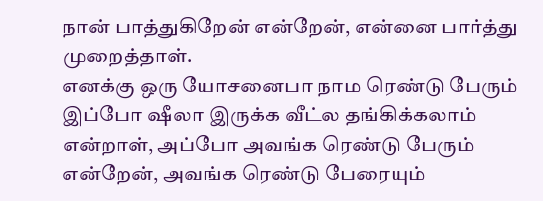நான் பாத்துகிறேன் என்றேன், என்னை பார்த்து முறைத்தாள்.
எனக்கு ஒரு யோசனைபா நாம ரெண்டு பேரும் இப்போ ஷீலா இருக்க வீட்ல தங்கிக்கலாம் என்றாள், அப்போ அவங்க ரெண்டு பேரும் என்றேன், அவங்க ரெண்டு பேரையும்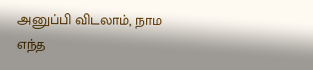அனுப்பி விடலாம், நாம எந்த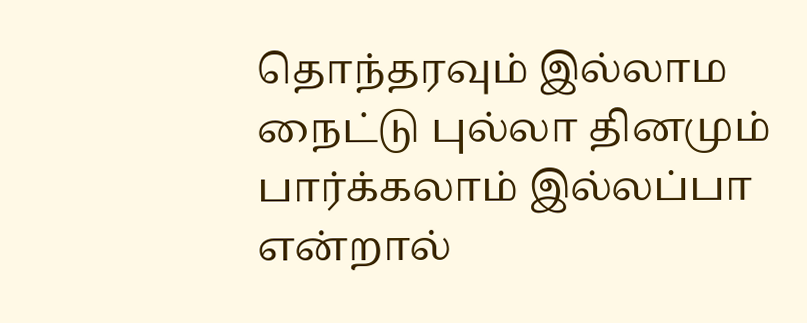தொந்தரவும் இல்லாம நைட்டு புல்லா தினமும் பார்க்கலாம் இல்லப்பா என்றால்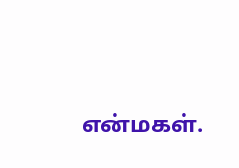என்மகள்.